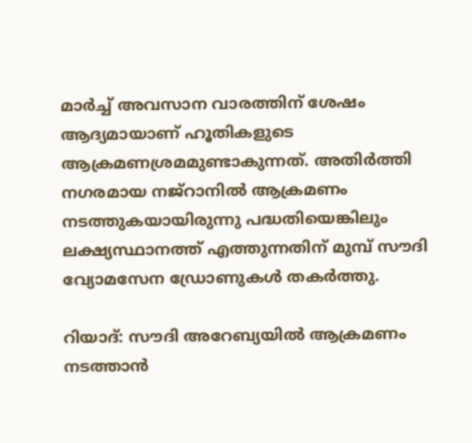മാര്‍ച്ച് അവസാന വാരത്തിന് ശേഷം ആദ്യമായാണ് ഹൂതികളുടെ ആക്രമണശ്രമമുണ്ടാകുന്നത്. അതിര്‍ത്തി നഗരമായ നജ്റാനില്‍ ആക്രമണം നടത്തുകയായിരുന്നു പദ്ധതിയെങ്കിലും ലക്ഷ്യസ്ഥാനത്ത് എത്തുന്നതിന് മുമ്പ് സൗദി വ്യോമസേന ഡ്രോണുകള്‍ തകര്‍ത്തു.

റിയാദ്: സൗദി അറേബ്യയില്‍ ആക്രമണം നടത്താന്‍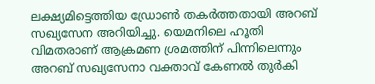ലക്ഷ്യമിട്ടെത്തിയ ഡ്രോണ്‍ തകര്‍ത്തതായി അറബ് സഖ്യസേന അറിയിച്ചു. യെമനിലെ ഹൂതി വിമതരാണ് ആക്രമണ ശ്രമത്തിന് പിന്നിലെന്നും അറബ് സഖ്യസേനാ വക്താവ് കേണല്‍ തുര്‍കി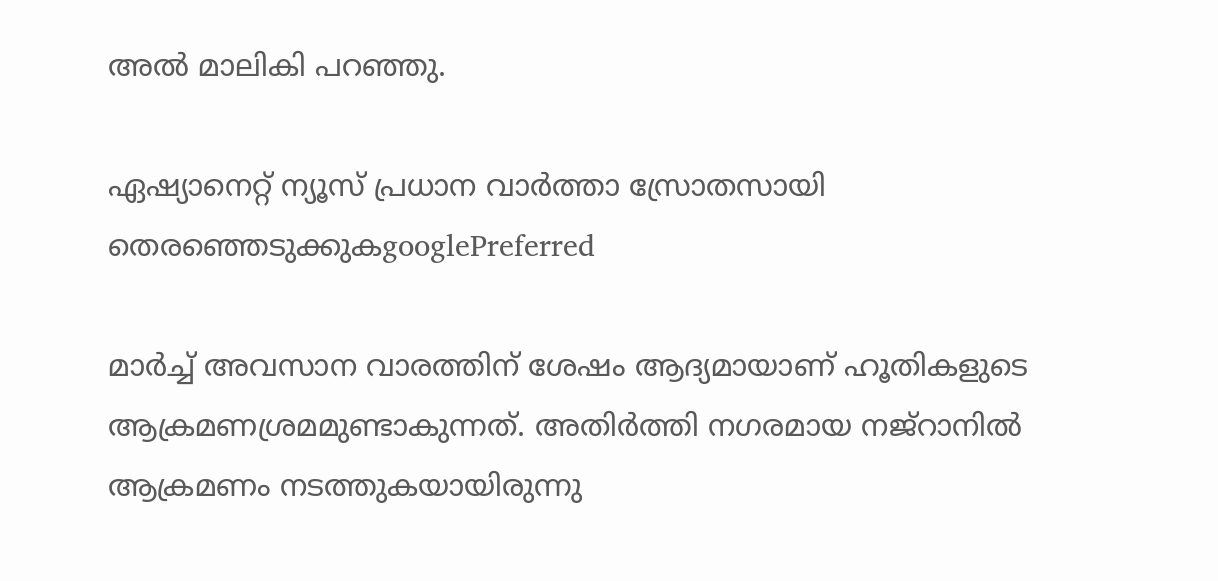അല്‍ മാലികി പറഞ്ഞു.

ഏഷ്യാനെറ്റ് ന്യൂസ് പ്രധാന വാർത്താ സ്രോതസായി തെരഞ്ഞെടുക്കുകgooglePreferred

മാര്‍ച്ച് അവസാന വാരത്തിന് ശേഷം ആദ്യമായാണ് ഹൂതികളുടെ ആക്രമണശ്രമമുണ്ടാകുന്നത്. അതിര്‍ത്തി നഗരമായ നജ്റാനില്‍ ആക്രമണം നടത്തുകയായിരുന്നു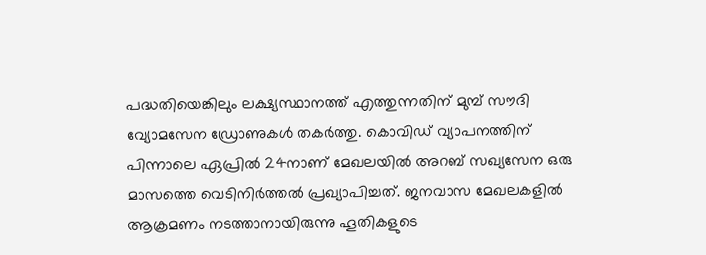പദ്ധതിയെങ്കിലും ലക്ഷ്യസ്ഥാനത്ത് എത്തുന്നതിന് മുമ്പ് സൗദി വ്യോമസേന ഡ്രോണുകള്‍ തകര്‍ത്തു. കൊവിഡ് വ്യാപനത്തിന് പിന്നാലെ ഏപ്രില്‍ 24നാണ് മേഖലയില്‍ അറബ് സഖ്യസേന ഒരു മാസത്തെ വെടിനിര്‍ത്തല്‍ പ്രഖ്യാപിച്ചത്. ജനവാസ മേഖലകളില്‍ ആക്രമണം നടത്താനായിരുന്നു ഹൂതികളുടെ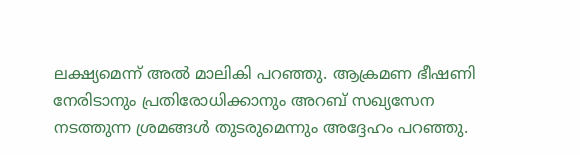ലക്ഷ്യമെന്ന് അല്‍ മാലികി പറഞ്ഞു. ആക്രമണ ഭീഷണി നേരിടാനും പ്രതിരോധിക്കാനും അറബ് സഖ്യസേന നടത്തുന്ന ശ്രമങ്ങള്‍ തുടരുമെന്നും അദ്ദേഹം പറഞ്ഞു.